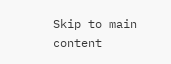Skip to main content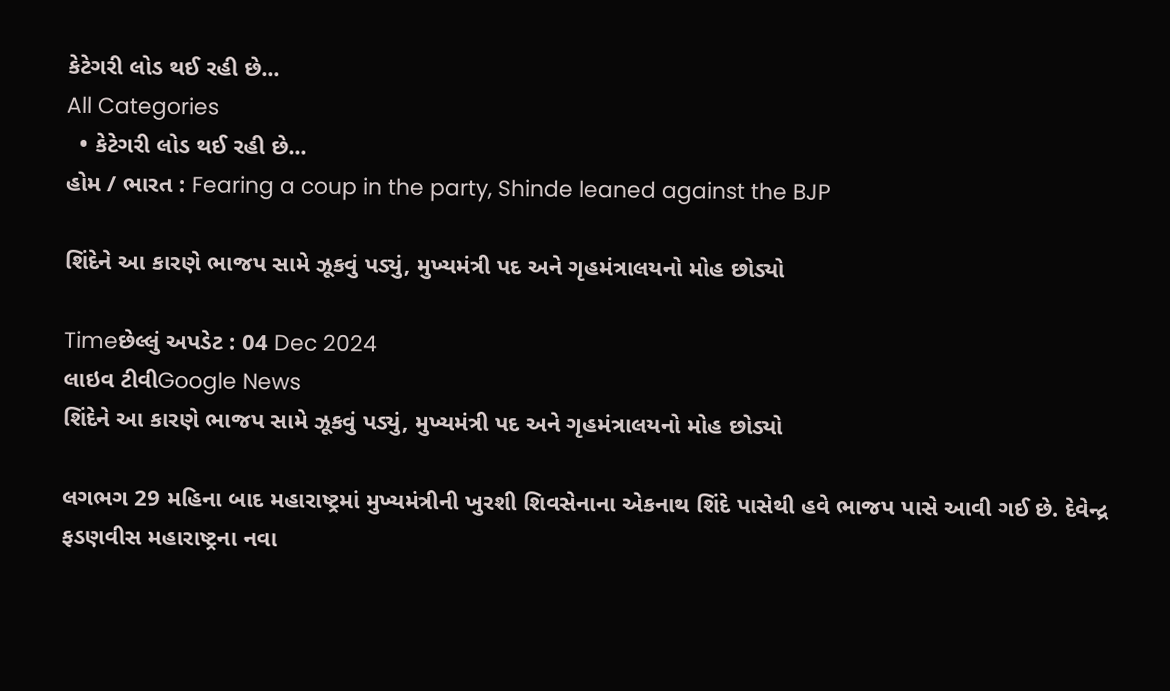કેટેગરી લોડ થઈ રહી છે...
All Categories
  • કેટેગરી લોડ થઈ રહી છે...
હોમ / ભારત : Fearing a coup in the party, Shinde leaned against the BJP

શિંદેને આ કારણે ભાજપ સામે ઝૂકવું પડ્યું, મુખ્યમંત્રી પદ અને ગૃહમંત્રાલયનો મોહ છોડ્યો

Timeછેલ્લું અપડેટ : 04 Dec 2024
લાઇવ ટીવીGoogle News
શિંદેને આ કારણે ભાજપ સામે ઝૂકવું પડ્યું, મુખ્યમંત્રી પદ અને ગૃહમંત્રાલયનો મોહ છોડ્યો

લગભગ 29 મહિના બાદ મહારાષ્ટ્રમાં મુખ્યમંત્રીની ખુરશી શિવસેનાના એકનાથ શિંદે પાસેથી હવે ભાજપ પાસે આવી ગઈ છે. દેવેન્દ્ર ફડણવીસ મહારાષ્ટ્રના નવા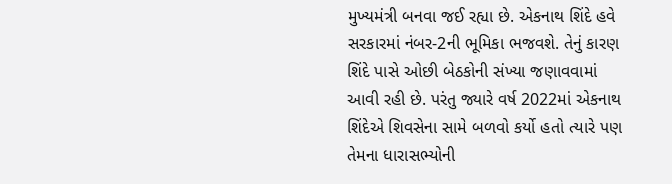મુખ્યમંત્રી બનવા જઈ રહ્યા છે. એકનાથ શિંદે હવે સરકારમાં નંબર-2ની ભૂમિકા ભજવશે. તેનું કારણ શિંદે પાસે ઓછી બેઠકોની સંખ્યા જણાવવામાં આવી રહી છે. પરંતુ જ્યારે વર્ષ 2022માં એકનાથ શિંદેએ શિવસેના સામે બળવો કર્યો હતો ત્યારે પણ તેમના ધારાસભ્યોની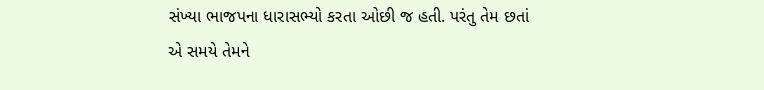સંખ્યા ભાજપના ધારાસભ્યો કરતા ઓછી જ હતી. પરંતુ તેમ છતાં એ સમયે તેમને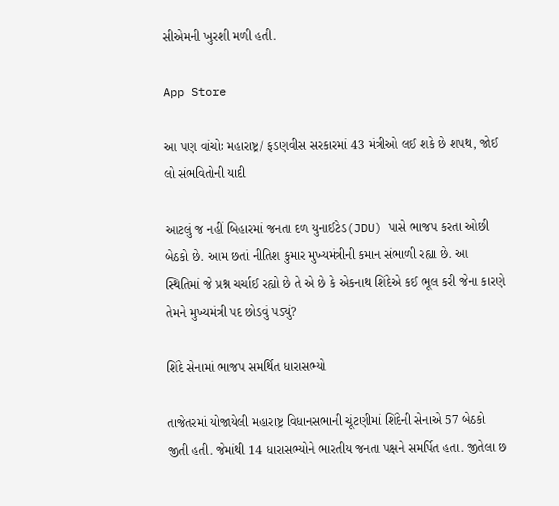સીએમની ખુરશી મળી હતી.

App Store

આ પણ વાંચોઃ મહારાષ્ટ્ર/ ફડણવીસ સરકારમાં 43 મંત્રીઓ લઈ શકે છે શપથ, જોઈ લો સંભવિતોની યાદી

આટલું જ નહીં બિહારમાં જનતા દળ યુનાઈટેડ(JDU) પાસે ભાજપ કરતા ઓછી બેઠકો છે. આમ છતાં નીતિશ કુમાર મુખ્યમંત્રીની કમાન સંભાળી રહ્યા છે. આ સ્થિતિમાં જે પ્રશ્ન ચર્ચાઈ રહ્યો છે તે એ છે કે એકનાથ શિંદેએ કઈ ભૂલ કરી જેના કારણે તેમને મુખ્યમંત્રી પદ છોડવું પડ્યું?

શિંદે સેનામાં ભાજપ સમર્થિત ધારાસભ્યો

તાજેતરમાં યોજાયેલી મહારાષ્ટ્ર વિધાનસભાની ચૂંટણીમાં શિંદેની સેનાએ 57 બેઠકો જીતી હતી. જેમાંથી 14 ધારાસભ્યોને ભારતીય જનતા પક્ષને સમર્પિત હતા. જીતેલા છ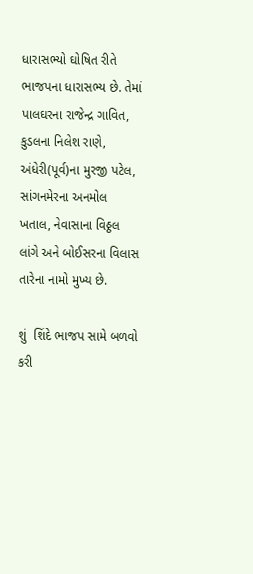ધારાસભ્યો ઘોષિત રીતે ભાજપના ધારાસભ્ય છે. તેમાં પાલઘરના રાજેન્દ્ર ગાવિત, કુડલના નિલેશ રાણે, અંધેરી(પૂર્વ)ના મુરજી પટેલ, સાંગનમેરના અનમોલ ખતાલ, નેવાસાના વિઠ્ઠલ લાંગે અને બોઈસરના વિલાસ તારેના નામો મુખ્ય છે.

શું  શિંદે ભાજપ સામે બળવો કરી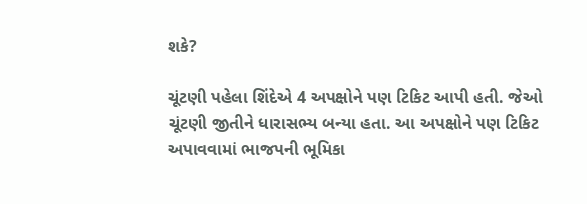શકે?

ચૂંટણી પહેલા શિંદેએ 4 અપક્ષોને પણ ટિકિટ આપી હતી. જેઓ ચૂંટણી જીતીને ધારાસભ્ય બન્યા હતા. આ અપક્ષોને પણ ટિકિટ અપાવવામાં ભાજપની ભૂમિકા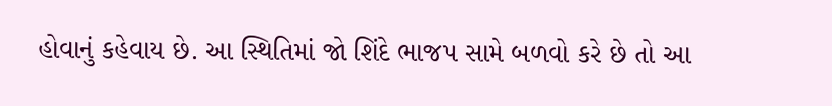હોવાનું કહેવાય છે. આ સ્થિતિમાં જો શિંદે ભાજપ સામે બળવો કરે છે તો આ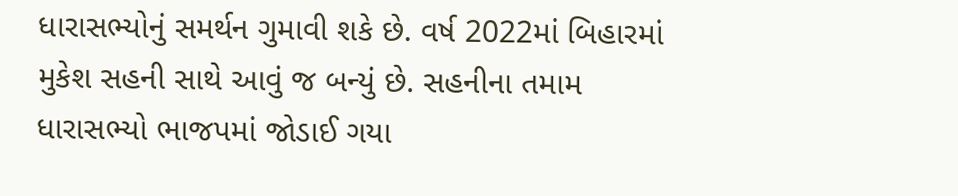ધારાસભ્યોનું સમર્થન ગુમાવી શકે છે. વર્ષ 2022માં બિહારમાં મુકેશ સહની સાથે આવું જ બન્યું છે. સહનીના તમામ ધારાસભ્યો ભાજપમાં જોડાઈ ગયા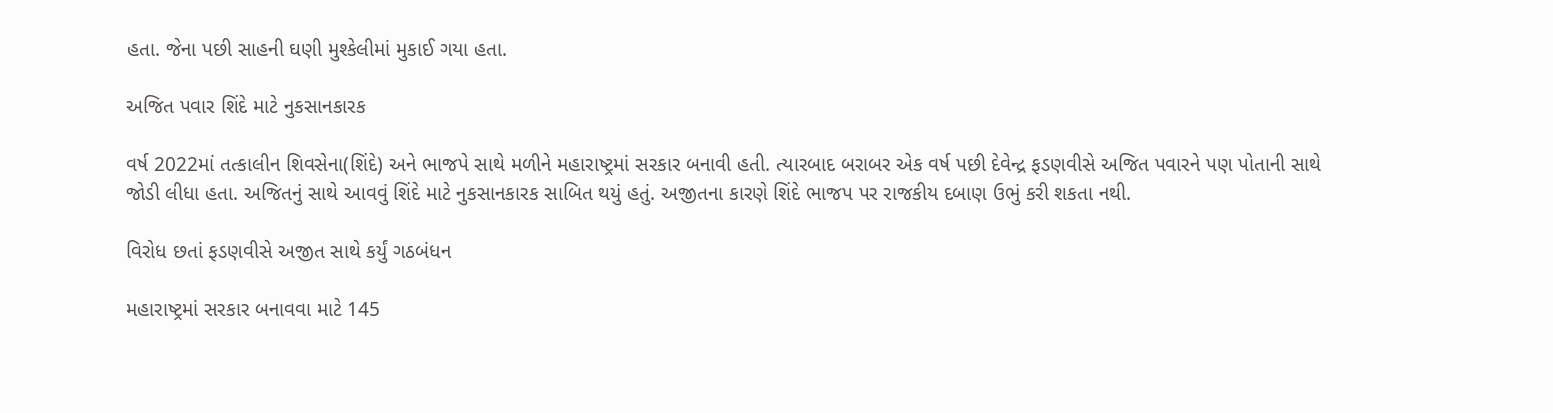હતા. જેના પછી સાહની ઘણી મુશ્કેલીમાં મુકાઈ ગયા હતા.

અજિત પવાર શિંદે માટે નુકસાનકારક

વર્ષ 2022માં તત્કાલીન શિવસેના(શિંદે) અને ભાજપે સાથે મળીને મહારાષ્ટ્રમાં સરકાર બનાવી હતી. ત્યારબાદ બરાબર એક વર્ષ પછી દેવેન્દ્ર ફડણવીસે અજિત પવારને પણ પોતાની સાથે જોડી લીધા હતા. અજિતનું સાથે આવવું શિંદે માટે નુકસાનકારક સાબિત થયું હતું. અજીતના કારણે શિંદે ભાજપ પર રાજકીય દબાણ ઉભું કરી શકતા નથી.

વિરોધ છતાં ફડણવીસે અજીત સાથે કર્યું ગઠબંધન

મહારાષ્ટ્રમાં સરકાર બનાવવા માટે 145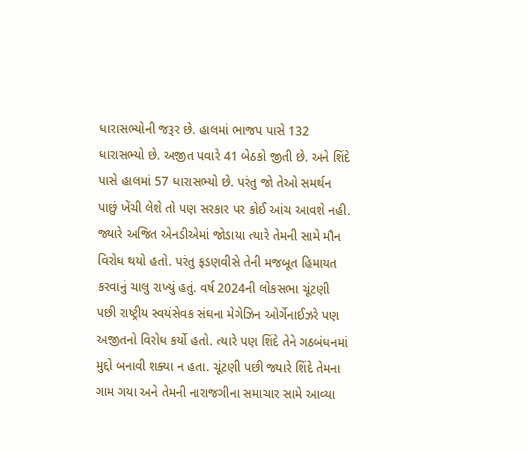ધારાસભ્યોની જરૂર છે. હાલમાં ભાજપ પાસે 132 ધારાસભ્યો છે. અજીત પવારે 41 બેઠકો જીતી છે. અને શિંદે પાસે હાલમાં 57 ધારાસભ્યો છે. પરંતુ જો તેઓ સમર્થન પાછું ખેંચી લેશે તો પણ સરકાર પર કોઈ આંચ આવશે નહી. જ્યારે અજિત એનડીએમાં જોડાયા ત્યારે તેમની સામે મૌન વિરોધ થયો હતો. પરંતુ ફડણવીસે તેની મજબૂત હિમાયત કરવાનું ચાલુ રાખ્યું હતું. વર્ષ 2024ની લોકસભા ચૂંટણી પછી રાષ્ટ્રીય સ્વયંસેવક સંઘના મેગેઝિન ઓર્ગેનાઈઝરે પણ અજીતનો વિરોધ કર્યો હતો. ત્યારે પણ શિંદે તેને ગઠબંધનમાં મુદ્દો બનાવી શક્યા ન હતા. ચૂંટણી પછી જ્યારે શિંદે તેમના ગામ ગયા અને તેમની નારાજગીના સમાચાર સામે આવ્યા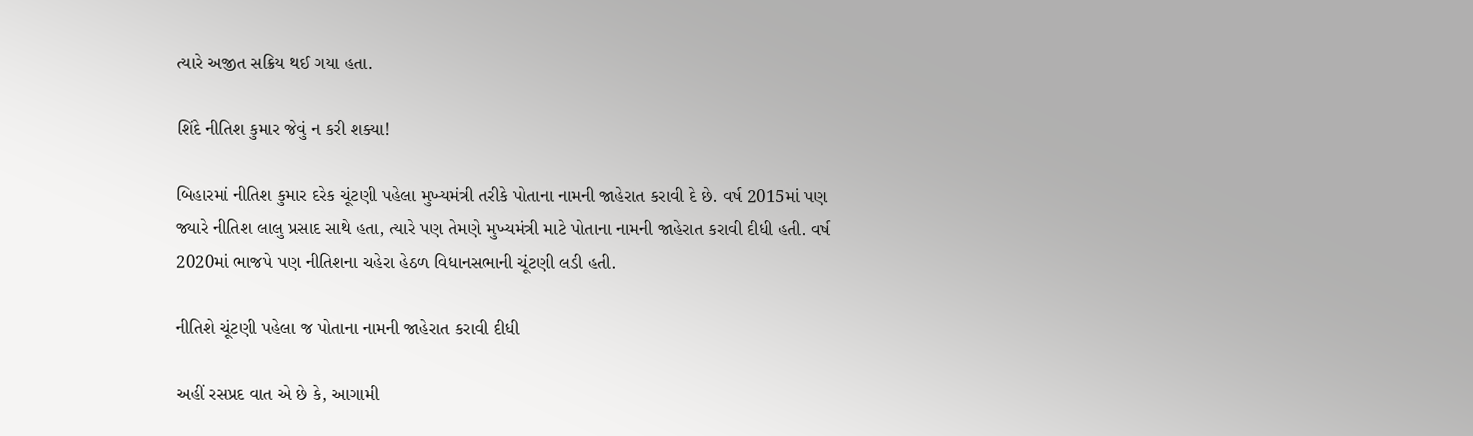ત્યારે અજીત સક્રિય થઈ ગયા હતા.

શિંદે નીતિશ કુમાર જેવું ન કરી શક્યા!

બિહારમાં નીતિશ કુમાર દરેક ચૂંટણી પહેલા મુખ્યમંત્રી તરીકે પોતાના નામની જાહેરાત કરાવી દે છે. વર્ષ 2015માં પણ જ્યારે નીતિશ લાલુ પ્રસાદ સાથે હતા, ત્યારે પણ તેમણે મુખ્યમંત્રી માટે પોતાના નામની જાહેરાત કરાવી દીધી હતી. વર્ષ 2020માં ભાજપે પણ નીતિશના ચહેરા હેઠળ વિધાનસભાની ચૂંટણી લડી હતી.

નીતિશે ચૂંટણી પહેલા જ પોતાના નામની જાહેરાત કરાવી દીધી

અહીં રસપ્રદ વાત એ છે કે, આગામી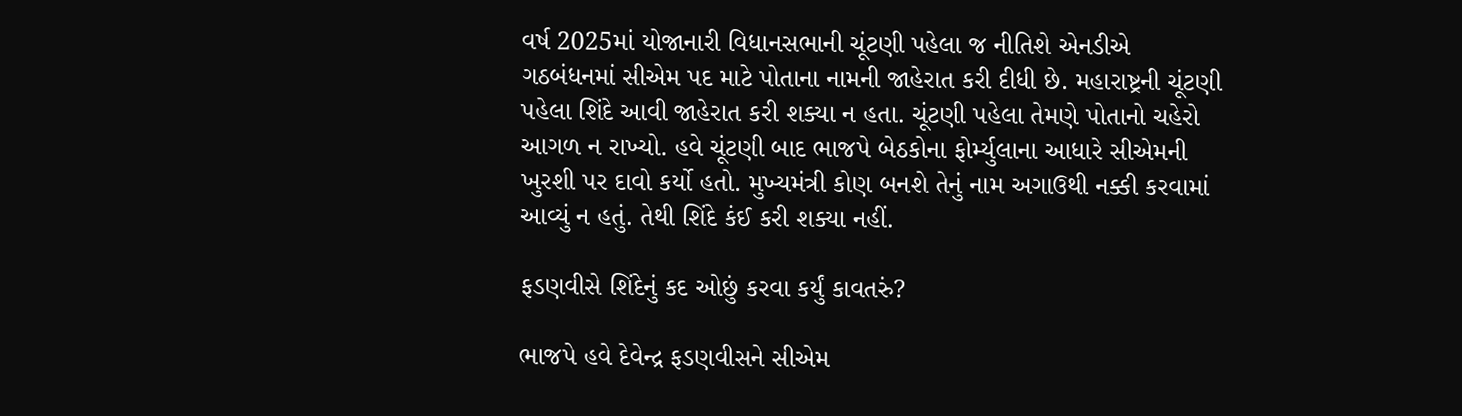વર્ષ 2025માં યોજાનારી વિધાનસભાની ચૂંટણી પહેલા જ નીતિશે એનડીએ ગઠબંધનમાં સીએમ પદ માટે પોતાના નામની જાહેરાત કરી દીધી છે. મહારાષ્ટ્રની ચૂંટણી પહેલા શિંદે આવી જાહેરાત કરી શક્યા ન હતા. ચૂંટણી પહેલા તેમણે પોતાનો ચહેરો આગળ ન રાખ્યો. હવે ચૂંટણી બાદ ભાજપે બેઠકોના ફોર્મ્યુલાના આધારે સીએમની ખુરશી પર દાવો કર્યો હતો. મુખ્યમંત્રી કોણ બનશે તેનું નામ અગાઉથી નક્કી કરવામાં આવ્યું ન હતું. તેથી શિંદે કંઈ કરી શક્યા નહીં.

ફડણવીસે શિંદેનું કદ ઓછું કરવા કર્યું કાવતરું?

ભાજપે હવે દેવેન્દ્ર ફડણવીસને સીએમ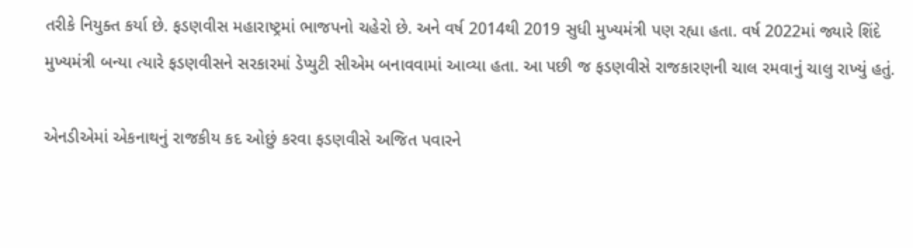તરીકે નિયુક્ત કર્યા છે. ફડણવીસ મહારાષ્ટ્રમાં ભાજપનો ચહેરો છે. અને વર્ષ 2014થી 2019 સુધી મુખ્યમંત્રી પણ રહ્યા હતા. વર્ષ 2022માં જ્યારે શિંદે મુખ્યમંત્રી બન્યા ત્યારે ફડણવીસને સરકારમાં ડેપ્યુટી સીએમ બનાવવામાં આવ્યા હતા. આ પછી જ ફડણવીસે રાજકારણની ચાલ રમવાનું ચાલુ રાખ્યું હતું.

એનડીએમાં એકનાથનું રાજકીય કદ ઓછું કરવા ફડણવીસે અજિત પવારને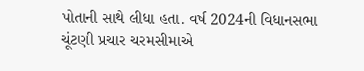પોતાની સાથે લીધા હતા. વર્ષ 2024ની વિધાનસભા ચૂંટણી પ્રચાર ચરમસીમાએ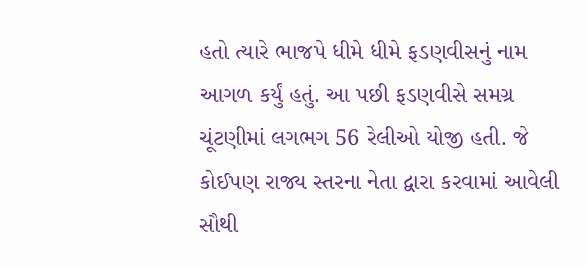હતો ત્યારે ભાજપે ધીમે ધીમે ફડણવીસનું નામ આગળ કર્યું હતું. આ પછી ફડણવીસે સમગ્ર ચૂંટણીમાં લગભગ 56 રેલીઓ યોજી હતી. જે કોઈપણ રાજ્ય સ્તરના નેતા દ્વારા કરવામાં આવેલી સૌથી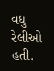વધુ રેલીઓ હતી.